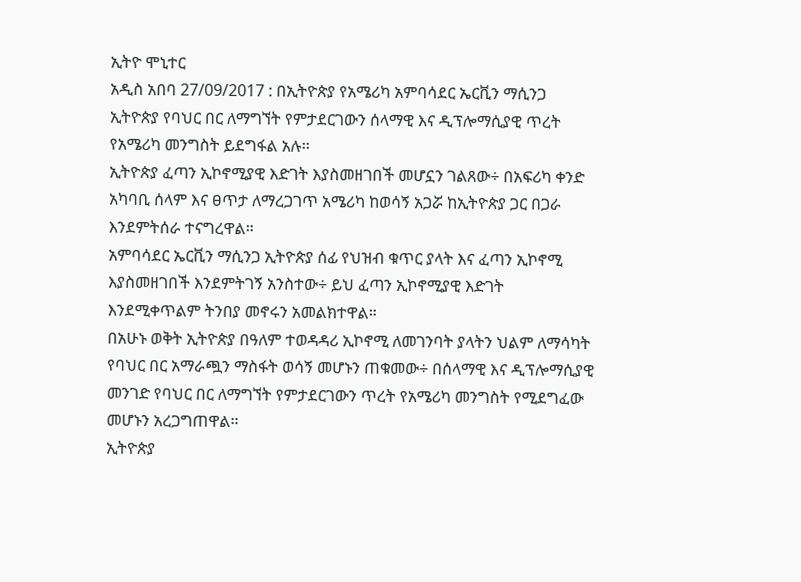ኢትዮ ሞኒተር
አዲስ አበባ 27/09/2017 : በኢትዮጵያ የአሜሪካ አምባሳደር ኤርቪን ማሲንጋ ኢትዮጵያ የባህር በር ለማግኘት የምታደርገውን ሰላማዊ እና ዲፕሎማሲያዊ ጥረት የአሜሪካ መንግስት ይደግፋል አሉ፡፡
ኢትዮጵያ ፈጣን ኢኮኖሚያዊ እድገት እያስመዘገበች መሆኗን ገልጸው÷ በአፍሪካ ቀንድ አካባቢ ሰላም እና ፀጥታ ለማረጋገጥ አሜሪካ ከወሳኝ አጋሯ ከኢትዮጵያ ጋር በጋራ እንደምትሰራ ተናግረዋል።
አምባሳደር ኤርቪን ማሲንጋ ኢትዮጵያ ሰፊ የህዝብ ቁጥር ያላት እና ፈጣን ኢኮኖሚ እያስመዘገበች እንደምትገኝ አንስተው÷ ይህ ፈጣን ኢኮኖሚያዊ እድገት እንደሚቀጥልም ትንበያ መኖሩን አመልክተዋል።
በአሁኑ ወቅት ኢትዮጵያ በዓለም ተወዳዳሪ ኢኮኖሚ ለመገንባት ያላትን ህልም ለማሳካት የባህር በር አማራጯን ማስፋት ወሳኝ መሆኑን ጠቁመው÷ በሰላማዊ እና ዲፕሎማሲያዊ መንገድ የባህር በር ለማግኘት የምታደርገውን ጥረት የአሜሪካ መንግስት የሚደግፈው መሆኑን አረጋግጠዋል።
ኢትዮጵያ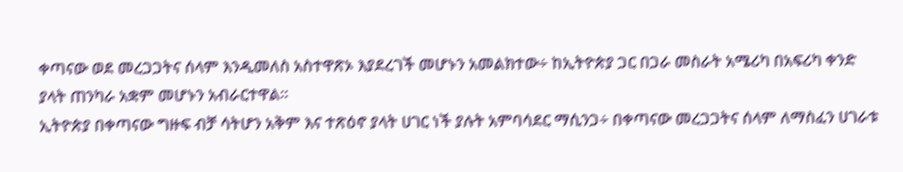ቀጣናው ወደ መረጋጋትና ሰላም እንዲመለስ አስተዋጽኦ እያደረገች መሆኑን አመልክተው÷ ከኢትዮጵያ ጋር በጋራ መስራት አሜሪካ በአፍሪካ ቀንድ ያላት ጠንካራ አቋም መሆኑን አብራርተዋል።
ኢትዮጵያ በቀጣናው ግዙፍ ብቻ ሳትሆን አቅም እና ተጽዕኖ ያላት ሀገር ነች ያሉት አምባሳደር ማሲንጋ÷ በቀጣናው መረጋጋትና ሰላም ለማስፈን ሀገራቱ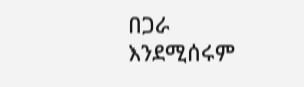በጋራ እንደሚሰሩም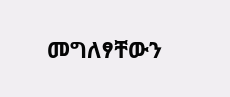መግለፃቸውን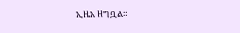ኢዜአ ዘግቧል።